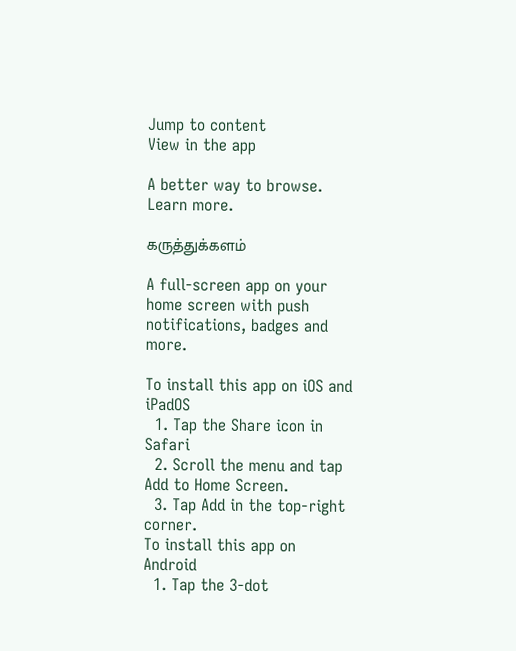Jump to content
View in the app

A better way to browse. Learn more.

கருத்துக்களம்

A full-screen app on your home screen with push notifications, badges and more.

To install this app on iOS and iPadOS
  1. Tap the Share icon in Safari
  2. Scroll the menu and tap Add to Home Screen.
  3. Tap Add in the top-right corner.
To install this app on Android
  1. Tap the 3-dot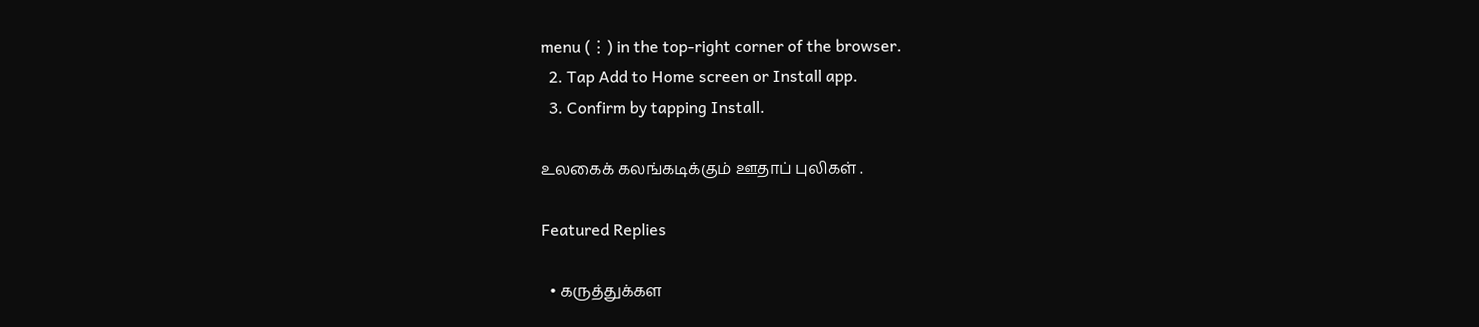menu (⋮) in the top-right corner of the browser.
  2. Tap Add to Home screen or Install app.
  3. Confirm by tapping Install.

உலகைக் கலங்கடிக்கும் ஊதாப் புலிகள் .

Featured Replies

  • கருத்துக்கள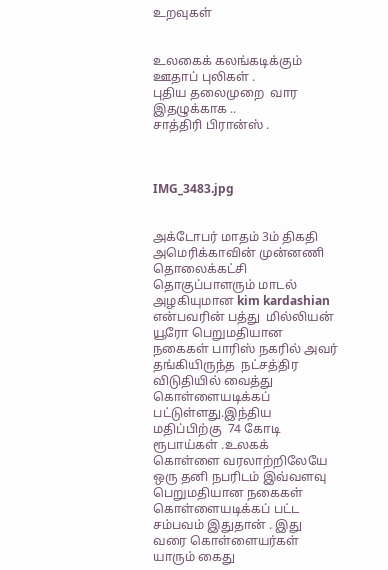உறவுகள்


உலகைக் கலங்கடிக்கும் ஊதாப் புலிகள் .
புதிய தலைமுறை  வார இதழுக்காக ..
சாத்திரி பிரான்ஸ் .



IMG_3483.jpg


அக்டோபர் மாதம் 3ம் திகதி அமெரிக்காவின் முன்னணி தொலைக்கட்சி தொகுப்பாளரும் மாடல் அழகியுமான kim kardashian என்பவரின் பத்து  மில்லியன்  யூரோ பெறுமதியான நகைகள் பாரிஸ் நகரில் அவர் தங்கியிருந்த  நட்சத்திர விடுதியில் வைத்து கொள்ளையடிக்கப் பட்டுள்ளது.இந்திய மதிப்பிற்கு  74 கோடி ரூபாய்கள் .உலகக் கொள்ளை வரலாற்றிலேயே ஒரு தனி நபரிடம் இவ்வளவு பெறுமதியான நகைகள் கொள்ளையடிக்கப் பட்ட சம்பவம் இதுதான் . இது வரை கொள்ளையர்கள் யாரும் கைது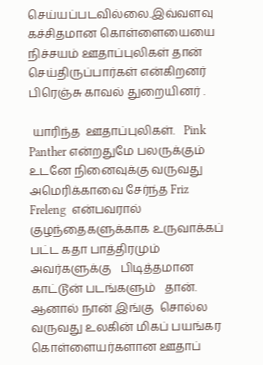செய்யப்படவில்லை.இவ்வளவு கச்சிதமான கொள்ளையையை நிச்சயம் ஊதாப்புலிகள் தான் செய்திருப்பார்கள் என்கிறனர் பிரெஞ்சு காவல் துறையினர் .

 யாரிந்த  ஊதாப்புலிகள்.   Pink Panther என்றதுமே பலருக்கும் உடனே நினைவுக்கு வருவது அமெரிக்காவை சேர்ந்த Friz Freleng  என்பவரால் குழந்தைகளுக்காக உருவாக்கப் பட்ட கதா பாத்திரமும் அவர்களுக்கு   பிடித்தமான காட்டூன் படங்களும்   தான். ஆனால் நான் இங்கு  சொல்ல வருவது உலகின் மிகப் பயங்கர கொள்ளையர்களான ஊதாப்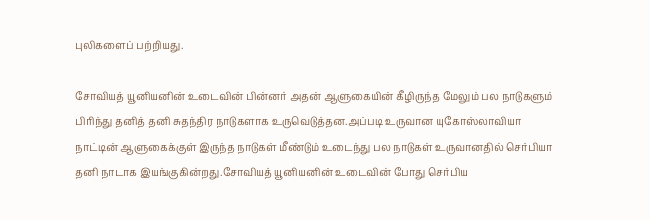புலிகளைப் பற்றியது.

சோவியத் யூனியனின் உடைவின் பின்னர் அதன் ஆளுகையின் கீழிருந்த மேலும் பல நாடுகளும் பிரிந்து தனித் தனி சுதந்திர நாடுகளாக உருவெடுத்தன.அப்படி உருவான யுகோஸ்லாவியா நாட்டின் ஆளுகைக்குள் இருந்த நாடுகள் மீண்டும் உடைந்து பல நாடுகள் உருவானதில் செர்பியா தனி நாடாக இயங்குகின்றது.சோவியத் யூனியனின் உடைவின் போது செர்பிய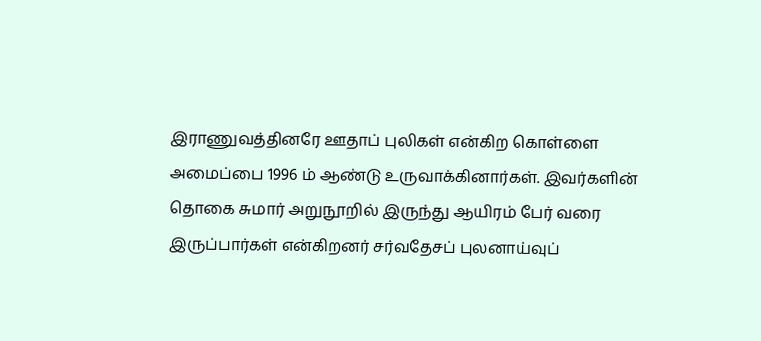இராணுவத்தினரே ஊதாப் புலிகள் என்கிற கொள்ளை  அமைப்பை 1996 ம் ஆண்டு உருவாக்கினார்கள். இவர்களின் தொகை சுமார் அறுநூறில் இருந்து ஆயிரம் பேர் வரை இருப்பார்கள் என்கிறனர் சர்வதேசப் புலனாய்வுப்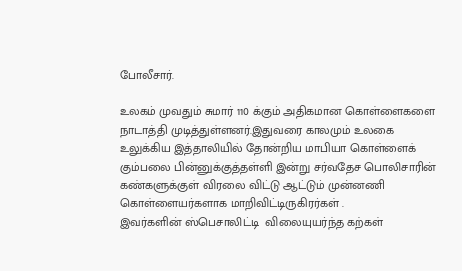போலீசார்.

உலகம் முவதும் சுமார் 110 க்கும் அதிகமான கொள்ளைகளை நாடாத்தி முடித்துள்ளனர்.இதுவரை காலமும் உலகை உலுக்கிய இத்தாலியில் தோன்றிய மாபியா கொள்ளைக் கும்பலை பின்னுக்குத்தள்ளி இன்று சர்வதேச பொலிசாரின் கண்களுக்குள் விரலை விட்டு ஆட்டும் முன்னணி கொள்ளையர்களாக மாறிவிட்டிருகிரர்கள் .
இவர்களின் ஸ்பெசாலிட்டி  விலையுயர்ந்த கற்கள்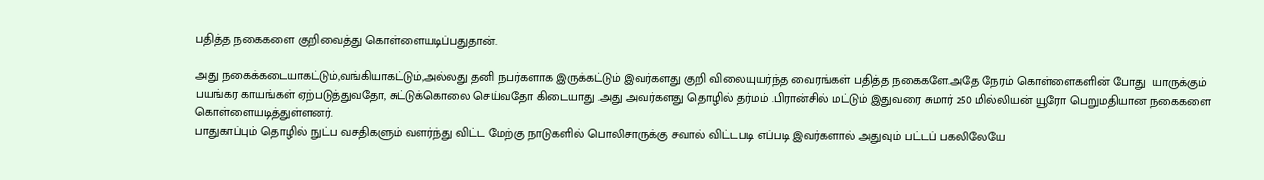பதித்த நகைகளை குறிவைத்து கொள்ளையடிப்பதுதான்.

அது நகைக்கடையாகட்டும்,வங்கியாகட்டும்,அல்லது தனி நபர்களாக இருக்கட்டும் இவர்களது குறி விலையுயர்ந்த வைரங்கள் பதித்த நகைகளே.அதே நேரம் கொள்ளைகளின் போது  யாருக்கும் பயங்கர காயங்கள் ஏற்படுத்துவதோ, சுட்டுக்கொலை செய்வதோ கிடையாது .அது அவர்களது தொழில் தர்மம் .பிரான்சில் மட்டும் இதுவரை சுமார் 250 மில்லியன் யூரோ பெறுமதியான நகைகளை கொள்ளையடித்துள்ளனர்.
பாதுகாப்பும் தொழில் நுட்ப வசதிகளும் வளர்ந்து விட்ட மேற்கு நாடுகளில் பொலிசாருக்கு சவால் விட்டபடி எப்படி இவர்களால் அதுவும் பட்டப் பகலிலேயே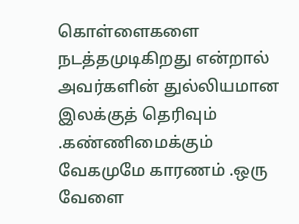கொள்ளைகளை நடத்தமுடிகிறது என்றால் அவர்களின் துல்லியமான இலக்குத் தெரிவும் .கண்ணிமைக்கும் வேகமுமே காரணம் .ஒரு வேளை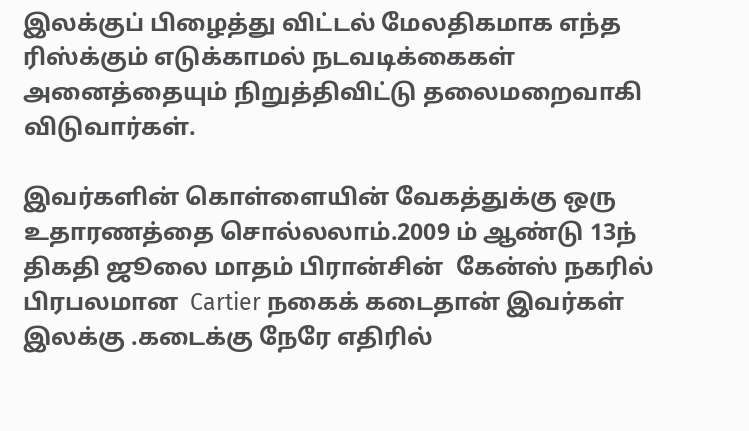இலக்குப் பிழைத்து விட்டல் மேலதிகமாக எந்த ரிஸ்க்கும் எடுக்காமல் நடவடிக்கைகள் அனைத்தையும் நிறுத்திவிட்டு தலைமறைவாகி விடுவார்கள்.

இவர்களின் கொள்ளையின் வேகத்துக்கு ஒரு உதாரணத்தை சொல்லலாம்.2009 ம் ஆண்டு 13ந் திகதி ஜூலை மாதம் பிரான்சின்  கேன்ஸ் நகரில் பிரபலமான  Cartier நகைக் கடைதான் இவர்கள் இலக்கு .கடைக்கு நேரே எதிரில்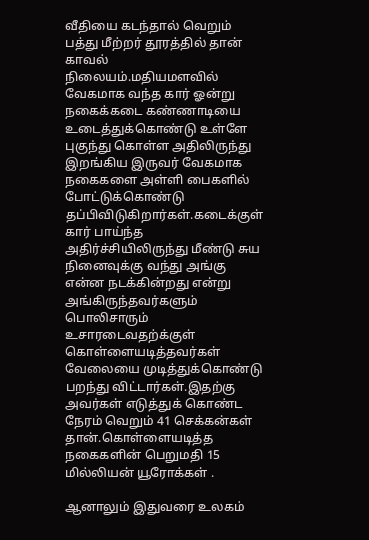வீதியை கடந்தால் வெறும் பத்து மீற்றர் தூரத்தில் தான் காவல் நிலையம்.மதியமளவில் வேகமாக வந்த கார் ஓன்று நகைக்கடை கண்ணாடியை உடைத்துக்கொண்டு உள்ளே புகுந்து கொள்ள அதிலிருந்து இறங்கிய இருவர் வேகமாக நகைகளை அள்ளி பைகளில் போட்டுக்கொண்டு தப்பிவிடுகிறார்கள்.கடைக்குள் கார் பாய்ந்த அதிர்ச்சியிலிருந்து மீண்டு சுய நினைவுக்கு வந்து அங்கு என்ன நடக்கின்றது என்று அங்கிருந்தவர்களும் பொலிசாரும் உசாரடைவதற்க்குள் கொள்ளையடித்தவர்கள் வேலையை முடித்துக்கொண்டு பறந்து விட்டார்கள்.இதற்கு அவர்கள் எடுத்துக் கொண்ட நேரம் வெறும் 41 செக்கன்கள் தான்.கொள்ளையடித்த நகைகளின் பெறுமதி 15 மில்லியன் யூரோக்கள் .

ஆனாலும் இதுவரை உலகம்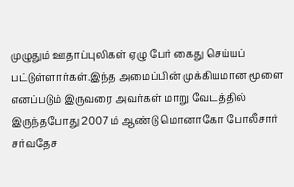முழுதும் ஊதாப்புலிகள் ஏழு பேர் கைது செய்யப் பட்டுள்ளார்கள்.இந்த அமைப்பின் முக்கியமான மூளை எனப்படும் இருவரை அவர்கள் மாறு வேடத்தில் இருந்தபோது 2007 ம் ஆண்டு மொனாகோ போலீசார் சர்வதேச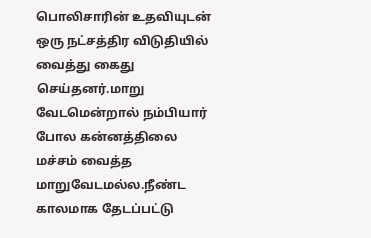பொலிசாரின் உதவியுடன்  ஒரு நட்சத்திர விடுதியில் வைத்து கைது செய்தனர்.மாறு வேடமென்றால் நம்பியார் போல கன்னத்திலை மச்சம் வைத்த மாறுவேடமல்ல.நீண்ட காலமாக தேடப்பட்டு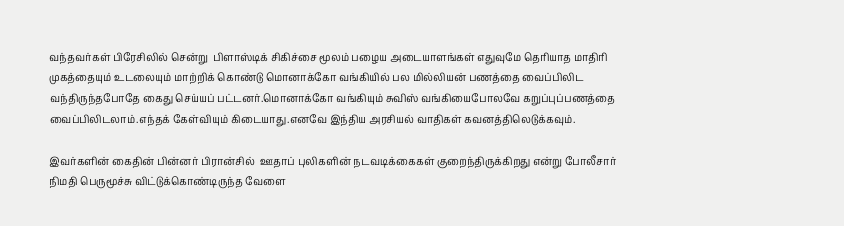வந்தவர்கள் பிரேசிலில் சென்று  பிளாஸ்டிக் சிகிச்சை மூலம் பழைய அடையாளங்கள் எதுவுமே தெரியாத மாதிரி முகத்தையும் உடலையும் மாற்றிக் கொண்டு மொனாக்கோ வங்கியில் பல மில்லியன் பணத்தை வைப்பிலிட வந்திருந்தபோதே கைது செய்யப் பட்டனர்.மொனாக்கோ வங்கியும் சுவிஸ் வங்கியைபோலவே கறுப்புப்பணத்தை வைப்பிலிடலாம்.எந்தக் கேள்வியும் கிடையாது.எனவே இந்திய அரசியல் வாதிகள் கவனத்திலெடுக்கவும்.

இவர்களின் கைதின் பின்னர் பிரான்சில்  ஊதாப் புலிகளின் நடவடிக்கைகள் குறைந்திருக்கிறது என்று போலீசார் நிமதி பெருமூச்சு விட்டுக்கொண்டிருந்த வேளை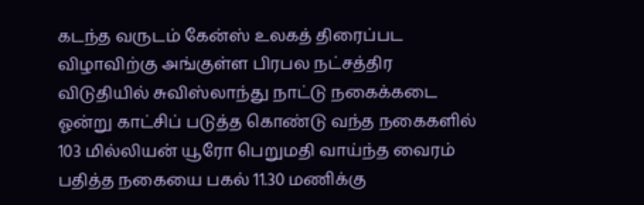கடந்த வருடம் கேன்ஸ் உலகத் திரைப்பட விழாவிற்கு அங்குள்ள பிரபல நட்சத்திர விடுதியில் சுவிஸ்லாந்து நாட்டு நகைக்கடை ஓன்று காட்சிப் படுத்த கொண்டு வந்த நகைகளில் 103 மில்லியன் யூரோ பெறுமதி வாய்ந்த வைரம் பதித்த நகையை பகல் 11.30 மணிக்கு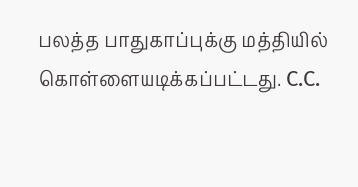பலத்த பாதுகாப்புக்கு மத்தியில் கொள்ளையடிக்கப்பட்டது. C.C.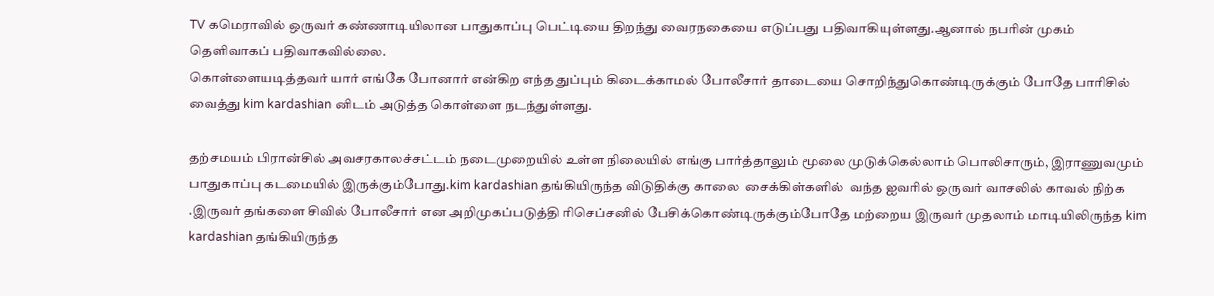TV கமெராவில் ஒருவர் கண்ணாடியிலான பாதுகாப்பு பெட்டியை திறந்து வைரநகையை எடுப்பது பதிவாகியுள்ளது.ஆனால் நபரின் முகம் தெளிவாகப் பதிவாகவில்லை.
கொள்ளையடித்தவர் யார் எங்கே போனார் என்கிற எந்த துப்பும் கிடைக்காமல் போலீசார் தாடையை சொறிந்துகொண்டிருக்கும் போதே பாரிசில் வைத்து kim kardashian னிடம் அடுத்த கொள்ளை நடந்துள்ளது.

தற்சமயம் பிரான்சில் அவசரகாலச்சட்டம் நடைமுறையில் உள்ள நிலையில் எங்கு பார்த்தாலும் மூலை முடுக்கெல்லாம் பொலிசாரும், இராணுவமும் பாதுகாப்பு கடமையில் இருக்கும்போது.kim kardashian தங்கியிருந்த விடுதிக்கு காலை  சைக்கிள்களில்  வந்த ஐவரில் ஒருவர் வாசலில் காவல் நிற்க .இருவர் தங்களை சிவில் போலீசார் என அறிமுகப்படுத்தி ரிசெப்சனில் பேசிக்கொண்டிருக்கும்போதே மற்றைய இருவர் முதலாம் மாடியிலிருந்த kim kardashian தங்கியிருந்த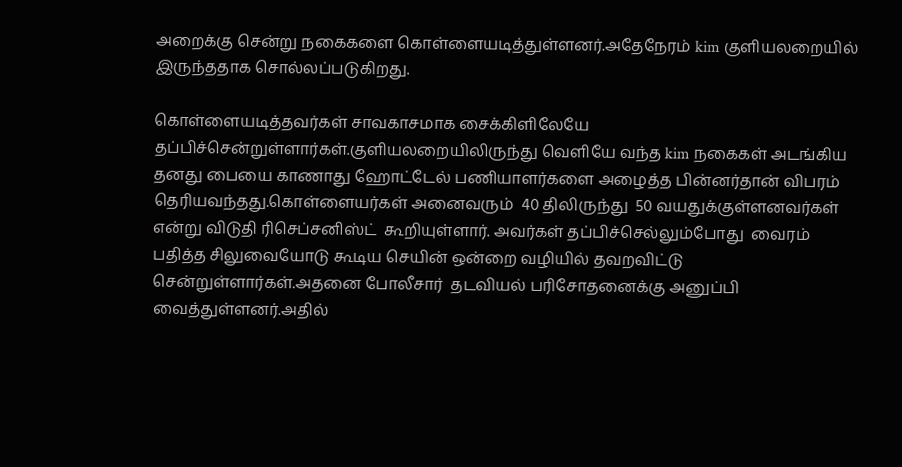அறைக்கு சென்று நகைகளை கொள்ளையடித்துள்ளனர்.அதேநேரம் kim குளியலறையில் இருந்ததாக சொல்லப்படுகிறது.

கொள்ளையடித்தவர்கள் சாவகாசமாக சைக்கிளிலேயே தப்பிச்சென்றுள்ளார்கள்.குளியலறையிலிருந்து வெளியே வந்த kim நகைகள் அடங்கிய தனது பையை காணாது ஹோட்டேல் பணியாளர்களை அழைத்த பின்னர்தான் விபரம் தெரியவந்தது.கொள்ளையர்கள் அனைவரும்  40 திலிருந்து  50 வயதுக்குள்ளனவர்கள் என்று விடுதி ரிசெப்சனிஸ்ட்  கூறியுள்ளார். அவர்கள் தப்பிச்செல்லும்போது  வைரம் பதித்த சிலுவையோடு கூடிய செயின் ஒன்றை வழியில் தவறவிட்டு சென்றுள்ளார்கள்.அதனை போலீசார்  தடவியல் பரிசோதனைக்கு அனுப்பி வைத்துள்ளனர்.அதில்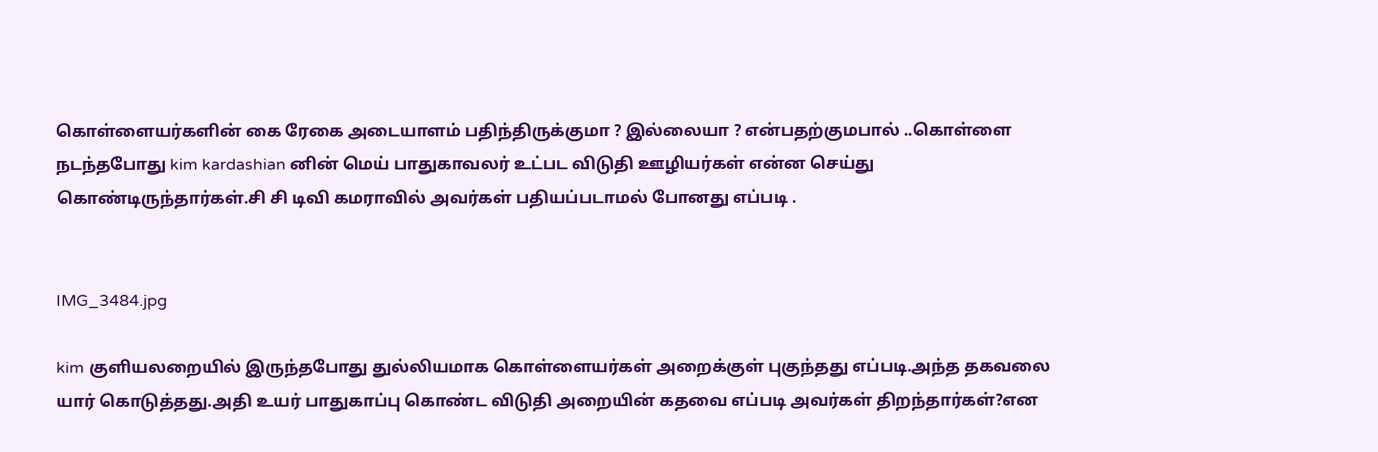கொள்ளையர்களின் கை ரேகை அடையாளம் பதிந்திருக்குமா ? இல்லையா ? என்பதற்குமபால் ..கொள்ளை நடந்தபோது kim kardashian னின் மெய் பாதுகாவலர் உட்பட விடுதி ஊழியர்கள் என்ன செய்து கொண்டிருந்தார்கள்.சி சி டிவி கமராவில் அவர்கள் பதியப்படாமல் போனது எப்படி .


IMG_3484.jpg

kim குளியலறையில் இருந்தபோது துல்லியமாக கொள்ளையர்கள் அறைக்குள் புகுந்தது எப்படி.அந்த தகவலை யார் கொடுத்தது.அதி உயர் பாதுகாப்பு கொண்ட விடுதி அறையின் கதவை எப்படி அவர்கள் திறந்தார்கள்?என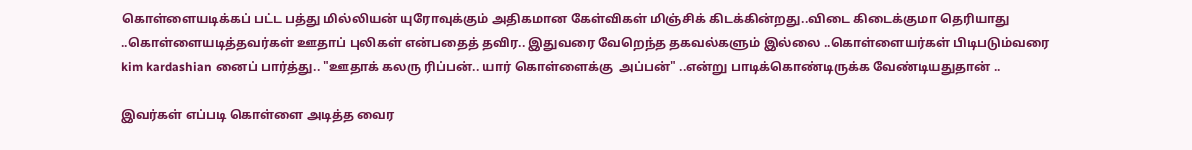கொள்ளையடிக்கப் பட்ட பத்து மில்லியன் யுரோவுக்கும் அதிகமான கேள்விகள் மிஞ்சிக் கிடக்கின்றது..விடை கிடைக்குமா தெரியாது ..கொள்ளையடித்தவர்கள் ஊதாப் புலிகள் என்பதைத் தவிர.. இதுவரை வேறெந்த தகவல்களும் இல்லை ..கொள்ளையர்கள் பிடிபடும்வரை kim kardashian னைப் பார்த்து.. "ஊதாக் கலரு ரிப்பன்.. யார் கொள்ளைக்கு  அப்பன்" ..என்று பாடிக்கொண்டிருக்க வேண்டியதுதான் ..

இவர்கள் எப்படி கொள்ளை அடித்த வைர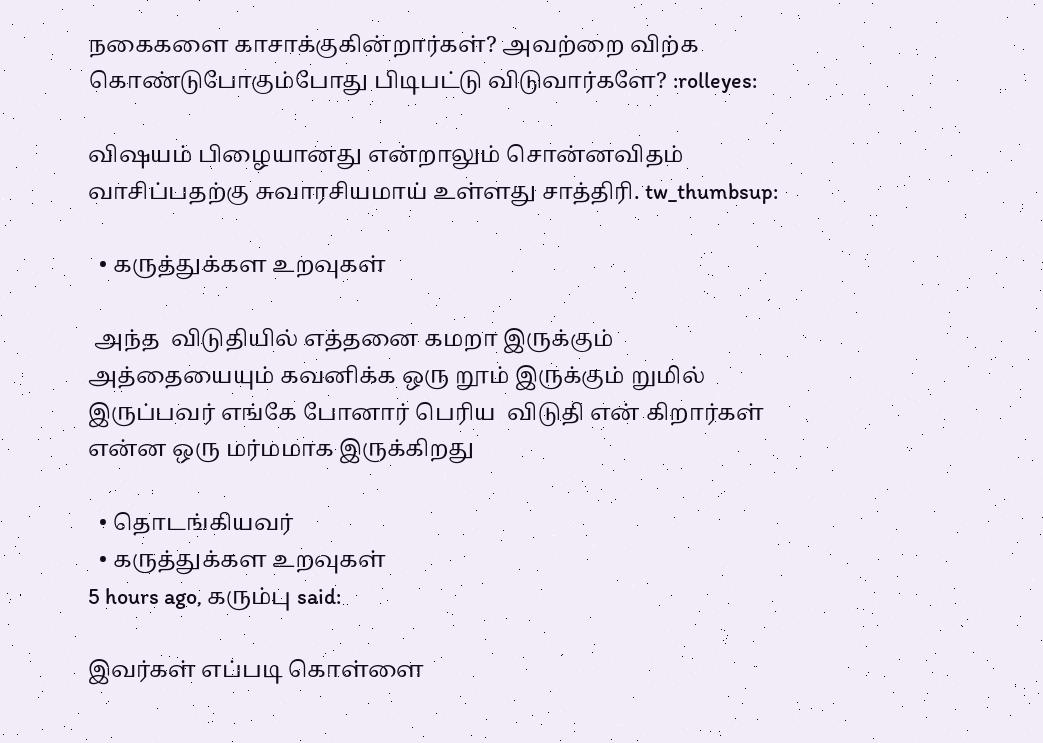நகைகளை காசாக்குகின்றார்கள்? அவற்றை விற்க கொண்டுபோகும்போது பிடிபட்டு விடுவார்களே? :rolleyes:

விஷயம் பிழையானது என்றாலும் சொன்னவிதம் வாசிப்பதற்கு சுவாரசியமாய் உள்ளது சாத்திரி. tw_thumbsup:

  • கருத்துக்கள உறவுகள்

 அந்த  விடுதியில் எத்தனை கமறா இருக்கும் அத்தையையும் கவனிக்க ஒரு றூம் இருக்கும் றுமில் இருப்பவர் எங்கே போனார் பெரிய  விடுதி என் கிறார்கள்  என்ன ஒரு மர்மமாக இருக்கிறது

  • தொடங்கியவர்
  • கருத்துக்கள உறவுகள்
5 hours ago, கரும்பு said:

இவர்கள் எப்படி கொள்ளை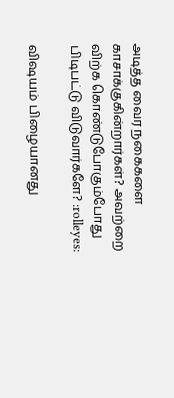அடித்த வைர நகைகளை காசாக்குகின்றார்கள்? அவற்றை விற்க கொண்டுபோகும்போது பிடிபட்டு விடுவார்களே? :rolleyes:

விஷயம் பிழையானது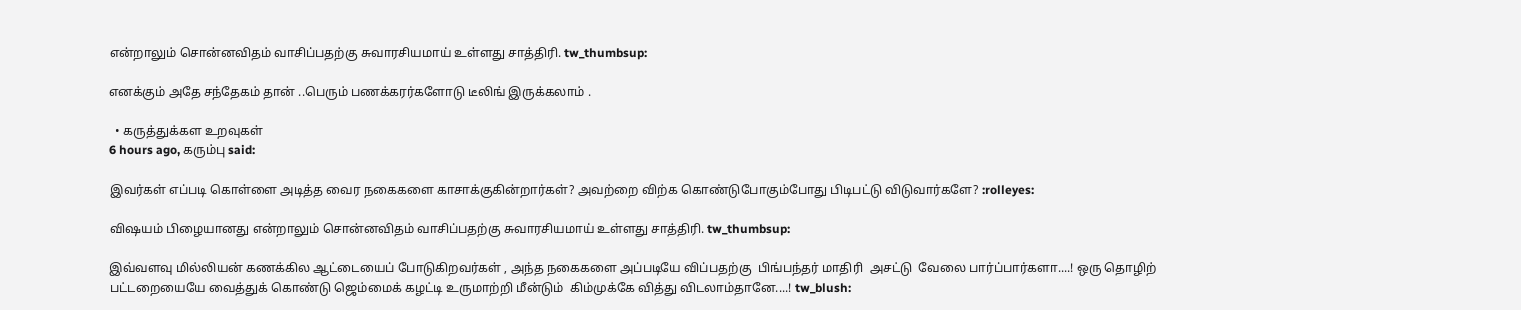என்றாலும் சொன்னவிதம் வாசிப்பதற்கு சுவாரசியமாய் உள்ளது சாத்திரி. tw_thumbsup:

எனக்கும் அதே சந்தேகம் தான் ..பெரும் பணக்கரர்களோடு டீலிங் இருக்கலாம் .

  • கருத்துக்கள உறவுகள்
6 hours ago, கரும்பு said:

இவர்கள் எப்படி கொள்ளை அடித்த வைர நகைகளை காசாக்குகின்றார்கள்? அவற்றை விற்க கொண்டுபோகும்போது பிடிபட்டு விடுவார்களே? :rolleyes:

விஷயம் பிழையானது என்றாலும் சொன்னவிதம் வாசிப்பதற்கு சுவாரசியமாய் உள்ளது சாத்திரி. tw_thumbsup:

இவ்வளவு மில்லியன் கணக்கில ஆட்டையைப் போடுகிறவர்கள் , அந்த நகைகளை அப்படியே விப்பதற்கு  பிங்பந்தர் மாதிரி  அசட்டு  வேலை பார்ப்பார்களா....! ஒரு தொழிற் பட்டறையையே வைத்துக் கொண்டு ஜெம்மைக் கழட்டி உருமாற்றி மீன்டும்  கிம்முக்கே வித்து விடலாம்தானே....! tw_blush: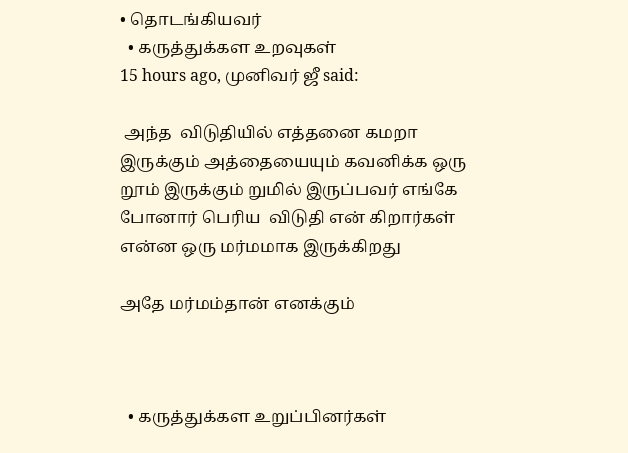• தொடங்கியவர்
  • கருத்துக்கள உறவுகள்
15 hours ago, முனிவர் ஜீ said:

 அந்த  விடுதியில் எத்தனை கமறா இருக்கும் அத்தையையும் கவனிக்க ஒரு றூம் இருக்கும் றுமில் இருப்பவர் எங்கே போனார் பெரிய  விடுதி என் கிறார்கள்  என்ன ஒரு மர்மமாக இருக்கிறது

அதே மர்மம்தான் எனக்கும்



  • கருத்துக்கள உறுப்பினர்கள்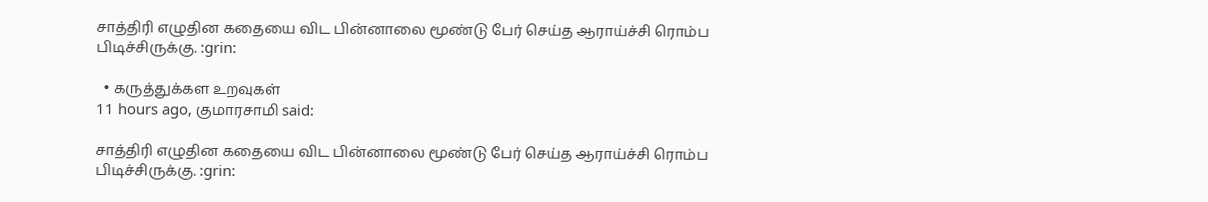சாத்திரி எழுதின கதையை விட பின்னாலை மூண்டு பேர் செய்த ஆராய்ச்சி ரொம்ப பிடிச்சிருக்கு. :grin:

  • கருத்துக்கள உறவுகள்
11 hours ago, குமாரசாமி said:

சாத்திரி எழுதின கதையை விட பின்னாலை மூண்டு பேர் செய்த ஆராய்ச்சி ரொம்ப பிடிச்சிருக்கு. :grin: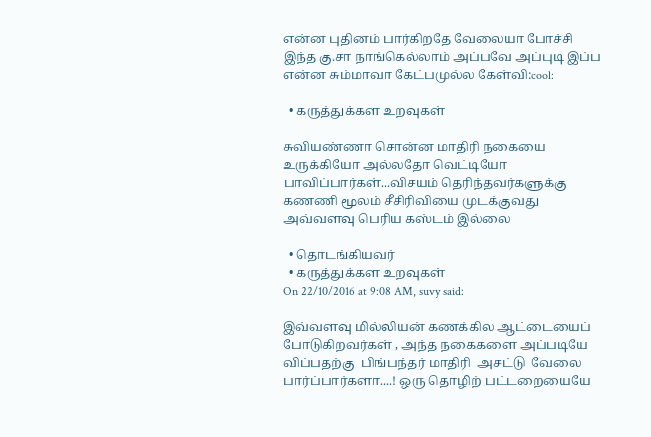என்ன புதினம் பார்கிறதே வேலையா போச்சி  இந்த கு.சா நாங்கெல்லாம் அப்பவே அப்புடி இப்ப என்ன சும்மாவா கேட்பமுல்ல கேள்வி:cool:

  • கருத்துக்கள உறவுகள்

சுவியண்ணா சொன்ன மாதிரி நகையை உருக்கியோ அல்லதோ வெட்டியோ பாவிப்பார்கள்...விசயம் தெரிந்தவர்களுக்கு கணணி மூலம் சீசிரிவியை முடக்குவது அவ்வளவு பெரிய கஸ்டம் இல்லை

  • தொடங்கியவர்
  • கருத்துக்கள உறவுகள்
On 22/10/2016 at 9:08 AM, suvy said:

இவ்வளவு மில்லியன் கணக்கில ஆட்டையைப் போடுகிறவர்கள் , அந்த நகைகளை அப்படியே விப்பதற்கு  பிங்பந்தர் மாதிரி  அசட்டு  வேலை பார்ப்பார்களா....! ஒரு தொழிற் பட்டறையையே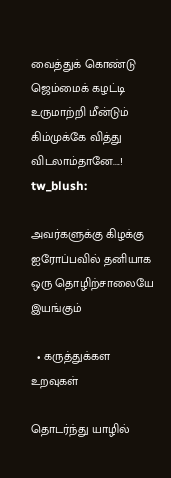வைத்துக் கொண்டு ஜெம்மைக் கழட்டி உருமாற்றி மீன்டும்  கிம்முக்கே வித்து விடலாம்தானே....! tw_blush:

அவர்களுக்கு கிழக்கு ஐரோப்பவில் தனியாக ஒரு தொழிற்சாலையே இயங்கும்

  • கருத்துக்கள உறவுகள்

தொடர்ந்து யாழில்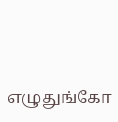எழுதுங்கோ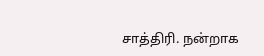சாத்திரி. நன்றாக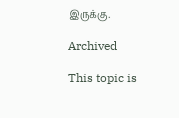இருக்கு.

Archived

This topic is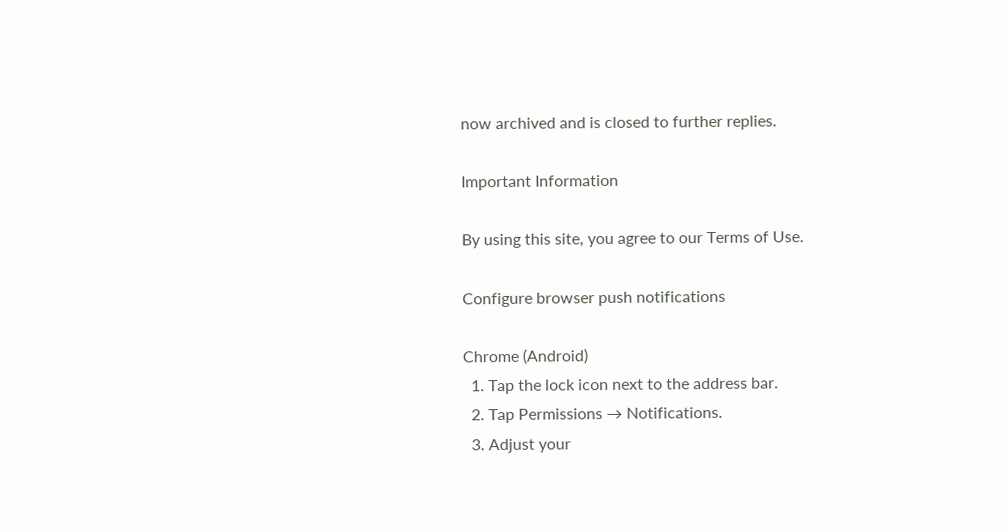now archived and is closed to further replies.

Important Information

By using this site, you agree to our Terms of Use.

Configure browser push notifications

Chrome (Android)
  1. Tap the lock icon next to the address bar.
  2. Tap Permissions → Notifications.
  3. Adjust your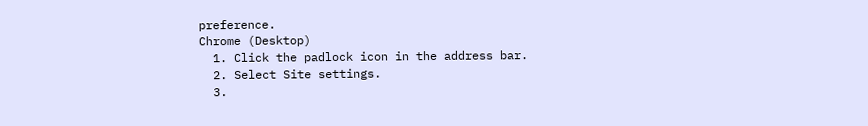preference.
Chrome (Desktop)
  1. Click the padlock icon in the address bar.
  2. Select Site settings.
  3.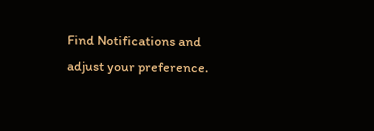Find Notifications and adjust your preference.